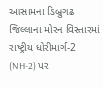આસામના ડિબ્રુગઢ જિલ્લાના મોરન વિસ્તારમાં રાષ્ટ્રીય ધોરીમાર્ગ-2 (NH-2) પર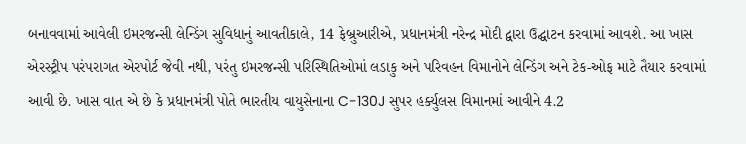બનાવવામાં આવેલી ઇમરજન્સી લેન્ડિંગ સુવિધાનું આવતીકાલે, 14 ફેબ્રુઆરીએ, પ્રધાનમંત્રી નરેન્દ્ર મોદી દ્વારા ઉદ્ઘાટન કરવામાં આવશે. આ ખાસ એરસ્ટ્રીપ પરંપરાગત એરપોર્ટ જેવી નથી, પરંતુ ઇમરજન્સી પરિસ્થિતિઓમાં લડાકુ અને પરિવહન વિમાનોને લેન્ડિંગ અને ટેક-ઓફ માટે તૈયાર કરવામાં આવી છે. ખાસ વાત એ છે કે પ્રધાનમંત્રી પોતે ભારતીય વાયુસેનાના C-130J સુપર હર્ક્યુલસ વિમાનમાં આવીને 4.2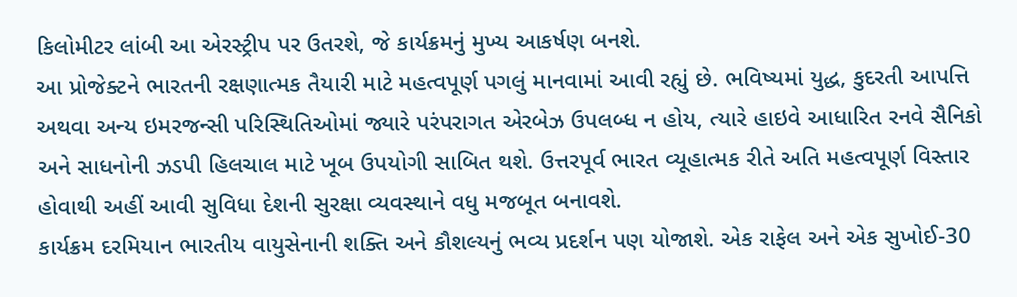કિલોમીટર લાંબી આ એરસ્ટ્રીપ પર ઉતરશે, જે કાર્યક્રમનું મુખ્ય આકર્ષણ બનશે.
આ પ્રોજેક્ટને ભારતની રક્ષણાત્મક તૈયારી માટે મહત્વપૂર્ણ પગલું માનવામાં આવી રહ્યું છે. ભવિષ્યમાં યુદ્ધ, કુદરતી આપત્તિ અથવા અન્ય ઇમરજન્સી પરિસ્થિતિઓમાં જ્યારે પરંપરાગત એરબેઝ ઉપલબ્ધ ન હોય, ત્યારે હાઇવે આધારિત રનવે સૈનિકો અને સાધનોની ઝડપી હિલચાલ માટે ખૂબ ઉપયોગી સાબિત થશે. ઉત્તરપૂર્વ ભારત વ્યૂહાત્મક રીતે અતિ મહત્વપૂર્ણ વિસ્તાર હોવાથી અહીં આવી સુવિધા દેશની સુરક્ષા વ્યવસ્થાને વધુ મજબૂત બનાવશે.
કાર્યક્રમ દરમિયાન ભારતીય વાયુસેનાની શક્તિ અને કૌશલ્યનું ભવ્ય પ્રદર્શન પણ યોજાશે. એક રાફેલ અને એક સુખોઈ-30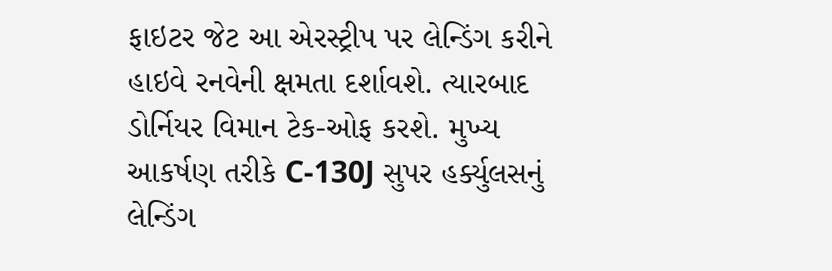ફાઇટર જેટ આ એરસ્ટ્રીપ પર લેન્ડિંગ કરીને હાઇવે રનવેની ક્ષમતા દર્શાવશે. ત્યારબાદ ડોર્નિયર વિમાન ટેક-ઓફ કરશે. મુખ્ય આકર્ષણ તરીકે C-130J સુપર હર્ક્યુલસનું લેન્ડિંગ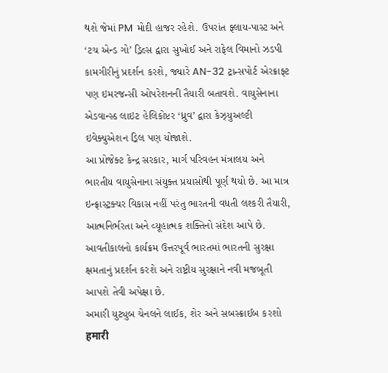થશે જેમાં PM મોદી હાજર રહેશે. ઉપરાંત ફ્લાય-પાસ્ટ અને ‘ટચ એન્ડ ગો’ ડ્રિલ્સ દ્વારા સુખોઈ અને રાફેલ વિમાનો ઝડપી કામગીરીનું પ્રદર્શન કરશે, જ્યારે AN-32 ટ્રાન્સપોર્ટ એરક્રાફ્ટ પણ ઇમરજન્સી ઓપરેશનની તૈયારી બતાવશે. વાયુસેનાના એડવાન્સ્ડ લાઇટ હેલિકોપ્ટર ‘ધ્રુવ’ દ્વારા કેઝ્યુઅલ્ટી ઇવેક્યુએશન ડ્રિલ પણ યોજાશે.
આ પ્રોજેક્ટ કેન્દ્ર સરકાર, માર્ગ પરિવહન મંત્રાલય અને ભારતીય વાયુસેનાના સંયુક્ત પ્રયાસોથી પૂર્ણ થયો છે. આ માત્ર ઇન્ફ્રાસ્ટ્રક્ચર વિકાસ નહીં પરંતુ ભારતની વધતી લશ્કરી તૈયારી, આત્મનિર્ભરતા અને વ્યૂહાત્મક શક્તિનો સંદેશ આપે છે. આવતીકાલનો કાર્યક્રમ ઉત્તરપૂર્વ ભારતમાં ભારતની સુરક્ષા ક્ષમતાનું પ્રદર્શન કરશે અને રાષ્ટ્રીય સુરક્ષાને નવી મજબૂતી આપશે તેવી અપેક્ષા છે.
અમારી યુટ્યુબ ચેનલને લાઈક, શેર અને સબસ્ક્રાઈબ કરશો
हमारी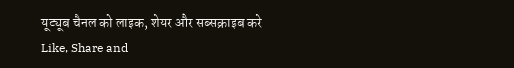यूट्यूब चैनल को लाइक, शेयर और सब्सक्राइब करे
Like, Share and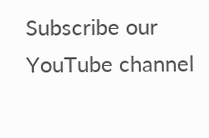Subscribe our YouTube channel